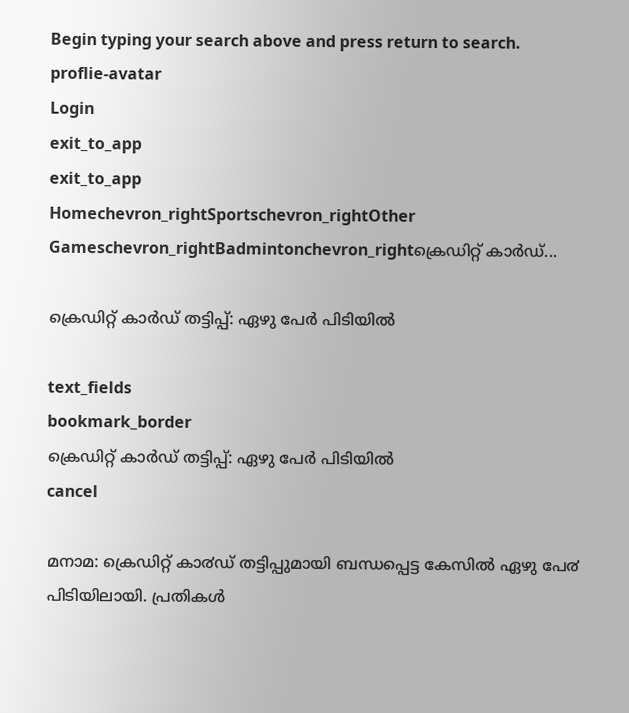Begin typing your search above and press return to search.
proflie-avatar
Login
exit_to_app
exit_to_app
Homechevron_rightSportschevron_rightOther Gameschevron_rightBadmintonchevron_rightക്രെഡിറ്റ് കാര്‍ഡ്...

ക്രെഡിറ്റ് കാര്‍ഡ് തട്ടിപ്പ്: ഏഴു പേര്‍ പിടിയില്‍

text_fields
bookmark_border
ക്രെഡിറ്റ് കാര്‍ഡ് തട്ടിപ്പ്: ഏഴു പേര്‍ പിടിയില്‍
cancel

മനാമ: ക്രെഡിറ്റ് കാ൪ഡ് തട്ടിപ്പുമായി ബന്ധപ്പെട്ട കേസിൽ ഏഴു പേ൪ പിടിയിലായി. പ്രതികൾ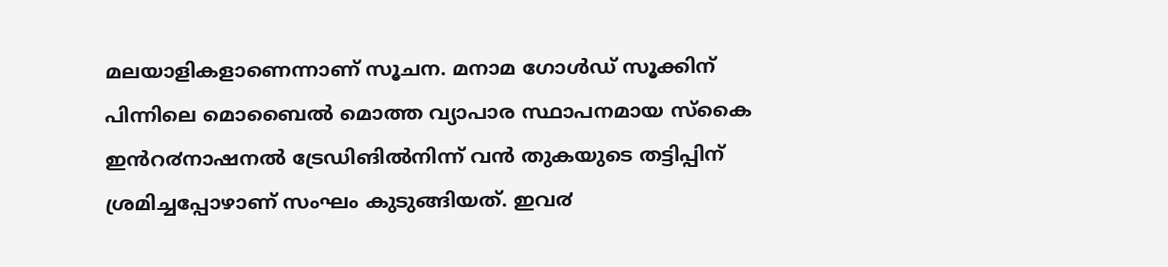മലയാളികളാണെന്നാണ് സൂചന. മനാമ ഗോൾഡ് സൂക്കിന് പിന്നിലെ മൊബൈൽ മൊത്ത വ്യാപാര സ്ഥാപനമായ സ്കൈ ഇൻറ൪നാഷനൽ ട്രേഡിങിൽനിന്ന് വൻ തുകയുടെ തട്ടിപ്പിന് ശ്രമിച്ചപ്പോഴാണ് സംഘം കുടുങ്ങിയത്. ഇവ൪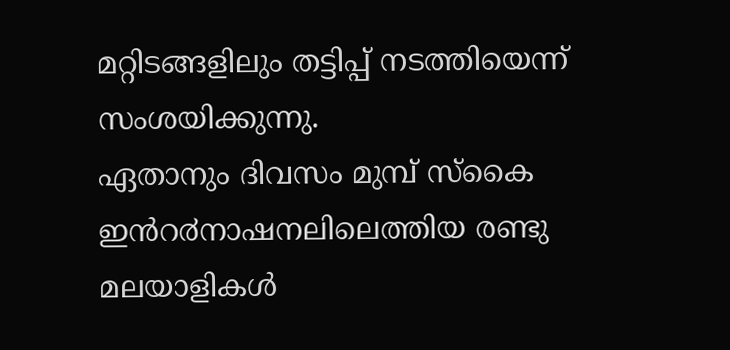മറ്റിടങ്ങളിലും തട്ടിപ്പ് നടത്തിയെന്ന് സംശയിക്കുന്നു.
ഏതാനും ദിവസം മുമ്പ് സ്കൈ ഇൻറ൪നാഷനലിലെത്തിയ രണ്ടു മലയാളികൾ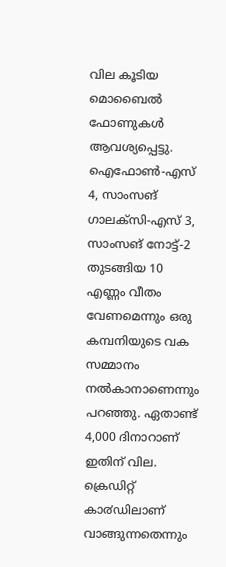വില കൂടിയ മൊബൈൽ ഫോണുകൾ ആവശ്യപ്പെട്ടു. ഐഫോൺ-എസ് 4, സാംസങ് ഗാലക്സി-എസ് 3, സാംസങ് നോട്ട്-2 തുടങ്ങിയ 10 എണ്ണം വീതം വേണമെന്നും ഒരു കമ്പനിയുടെ വക സമ്മാനം നൽകാനാണെന്നും പറഞ്ഞു. ഏതാണ്ട് 4,000 ദിനാറാണ് ഇതിന് വില. ക്രെഡിറ്റ് കാ൪ഡിലാണ് വാങ്ങുന്നതെന്നും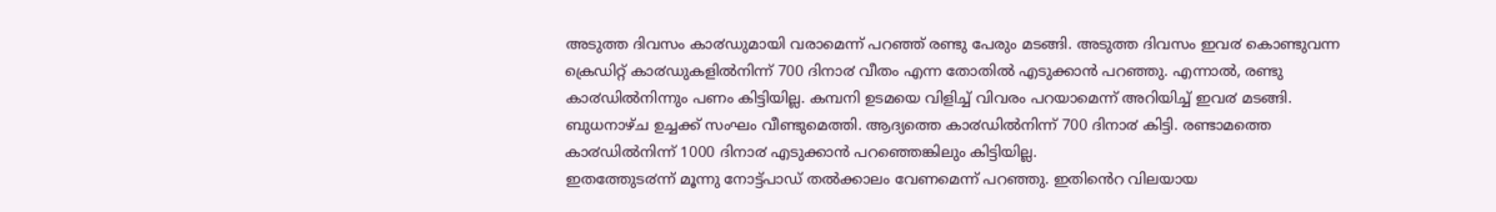അടുത്ത ദിവസം കാ൪ഡുമായി വരാമെന്ന് പറഞ്ഞ് രണ്ടു പേരും മടങ്ങി. അടുത്ത ദിവസം ഇവ൪ കൊണ്ടുവന്ന ക്രെഡിറ്റ് കാ൪ഡുകളിൽനിന്ന് 700 ദിനാ൪ വീതം എന്ന തോതിൽ എടുക്കാൻ പറഞ്ഞു. എന്നാൽ, രണ്ടു കാ൪ഡിൽനിന്നും പണം കിട്ടിയില്ല. കമ്പനി ഉടമയെ വിളിച്ച് വിവരം പറയാമെന്ന് അറിയിച്ച് ഇവ൪ മടങ്ങി.
ബുധനാഴ്ച ഉച്ചക്ക് സംഘം വീണ്ടുമെത്തി. ആദ്യത്തെ കാ൪ഡിൽനിന്ന് 700 ദിനാ൪ കിട്ടി. രണ്ടാമത്തെ കാ൪ഡിൽനിന്ന് 1000 ദിനാ൪ എടുക്കാൻ പറഞ്ഞെങ്കിലും കിട്ടിയില്ല.
ഇതത്തേുട൪ന്ന് മൂന്നു നോട്ട്പാഡ് തൽക്കാലം വേണമെന്ന് പറഞ്ഞു. ഇതിൻെറ വിലയായ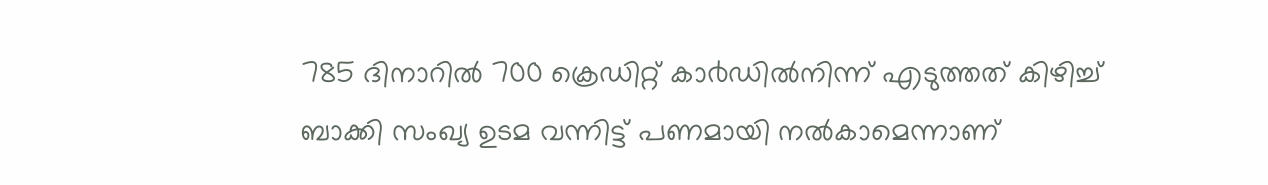785 ദിനാറിൽ 700 ക്രെഡിറ്റ് കാ൪ഡിൽനിന്ന് എടുത്തത് കിഴിച്ച് ബാക്കി സംഖ്യ ഉടമ വന്നിട്ട് പണമായി നൽകാമെന്നാണ്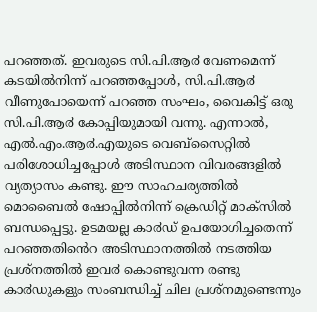പറഞ്ഞത്. ഇവരുടെ സി.പി.ആ൪ വേണമെന്ന് കടയിൽനിന്ന് പറഞ്ഞപ്പോൾ, സി.പി.ആ൪ വീണുപോയെന്ന് പറഞ്ഞ സംഘം, വൈകിട്ട് ഒരു സി.പി.ആ൪ കോപ്പിയുമായി വന്നു. എന്നാൽ, എൽ.എം.ആ൪.എയുടെ വെബ്സൈറ്റിൽ പരിശോധിച്ചപ്പോൾ അടിസ്ഥാന വിവരങ്ങളിൽ വ്യത്യാസം കണ്ടു. ഈ സാഹചര്യത്തിൽ മൊബൈൽ ഷോപ്പിൽനിന്ന് ക്രെഡിറ്റ് മാക്സിൽ ബന്ധപ്പെട്ടു. ഉടമയല്ല കാ൪ഡ് ഉപയോഗിച്ചതെന്ന് പറഞ്ഞതിൻെറ അടിസ്ഥാനത്തിൽ നടത്തിയ പ്രശ്നത്തിൽ ഇവ൪ കൊണ്ടുവന്ന രണ്ടു കാ൪ഡുകളും സംബന്ധിച്ച് ചില പ്രശ്നമുണ്ടെന്നും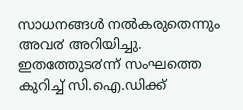സാധനങ്ങൾ നൽകരുതെന്നും അവ൪ അറിയിച്ചു.
ഇതത്തേുട൪ന്ന് സംഘത്തെ കുറിച്ച് സി.ഐ.ഡിക്ക്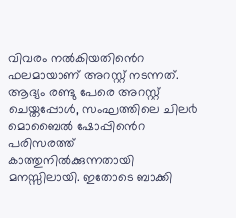വിവരം നൽകിയതിൻെറ ഫലമായാണ് അറസ്റ്റ് നടന്നത്. ആദ്യം രണ്ടു പേരെ അറസ്റ്റ് ചെയ്തപ്പോൾ, സംഘത്തിലെ ചില൪ മൊബൈൽ ഷോപ്പിൻെറ പരിസരത്ത് കാത്തുനിൽക്കുന്നതായി മനസ്സിലായി. ഇതോടെ ബാക്കി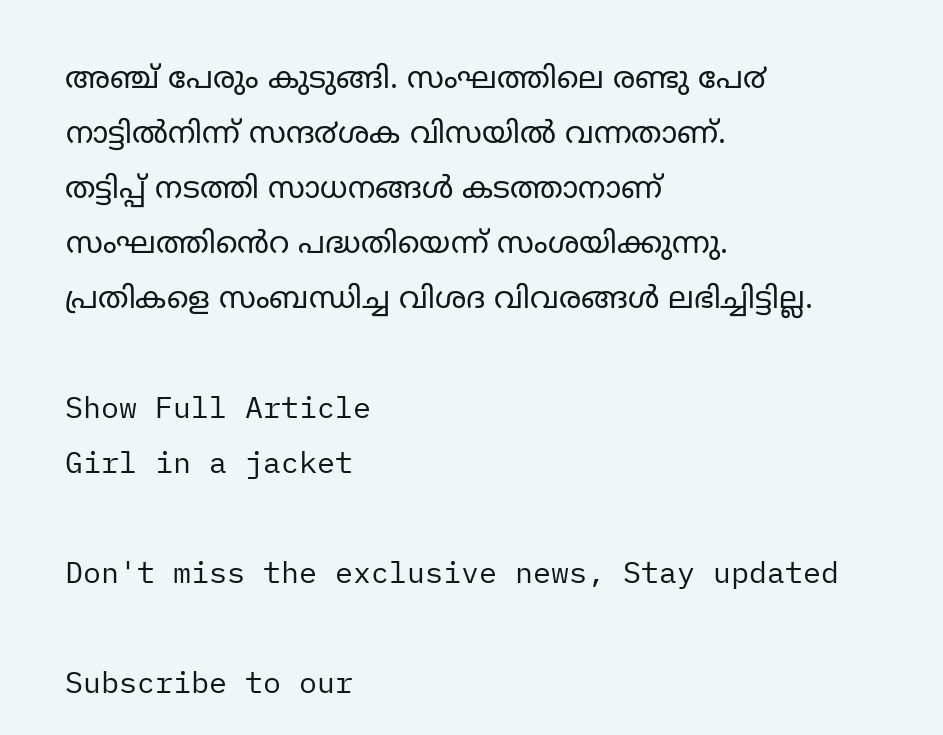അഞ്ച് പേരും കുടുങ്ങി. സംഘത്തിലെ രണ്ടു പേ൪ നാട്ടിൽനിന്ന് സന്ദ൪ശക വിസയിൽ വന്നതാണ്.
തട്ടിപ്പ് നടത്തി സാധനങ്ങൾ കടത്താനാണ് സംഘത്തിൻെറ പദ്ധതിയെന്ന് സംശയിക്കുന്നു. പ്രതികളെ സംബന്ധിച്ച വിശദ വിവരങ്ങൾ ലഭിച്ചിട്ടില്ല.

Show Full Article
Girl in a jacket

Don't miss the exclusive news, Stay updated

Subscribe to our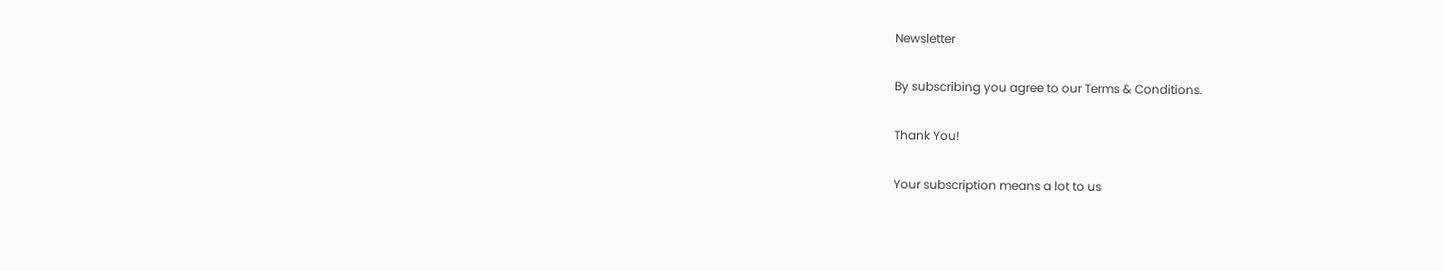Newsletter

By subscribing you agree to our Terms & Conditions.

Thank You!

Your subscription means a lot to us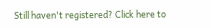Still haven't registered? Click here to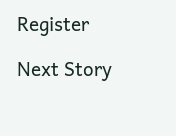Register

Next Story